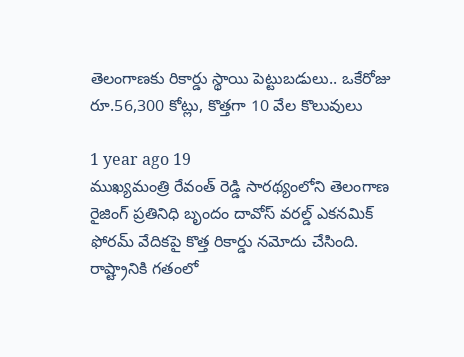తెలంగాణకు రికార్డు స్థాయి పెట్టుబడులు.. ఒకేరోజు రూ.56,300 కోట్లు, కొత్తగా 10 వేల కొలువులు

1 year ago 19
ముఖ్యమంత్రి రేవంత్ రెడ్డి సారథ్యంలోని తెలంగాణ రైజింగ్ ప్రతినిధి బృందం దావోస్ వరల్డ్ ఎకనమిక్ ఫోరమ్ వేదికపై కొత్త రికార్డు నమోదు చేసింది. రాష్ట్రానికి గతంలో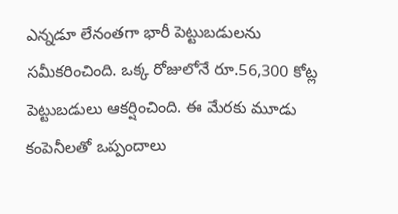ఎన్నడూ లేనంతగా భారీ పెట్టుబడులను సమీకరించింది. ఒక్క రోజులోనే రూ.56,300 కోట్ల పెట్టుబడులు ఆకర్షించింది. ఈ మేరకు మూడు కంపెనీలతో ఒప్పందాలు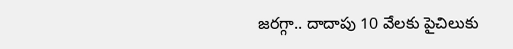జరగ్గా.. దాదాపు 10 వేలకు పైచిలుకు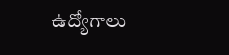ఉద్యోగాలు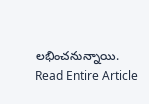లభించనున్నాయి.
Read Entire Article